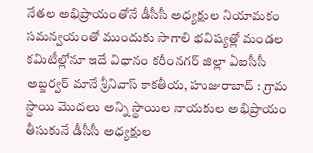నేతల అభిప్రాయంతోనే డీసీసీ అధ్యక్షుల నియామకం
సమన్వయంతో ముందుకు సాగాలి భవిష్యత్లో మండల కమిటీల్లోనూ ఇదే విధానం కరీంనగర్ జిల్లా ఏఐసీసీ అబ్జర్వర్ మానే శ్రీనివాస్ కాకతీయ, హుజురాబాద్ : గ్రామ స్థాయి మొదలు అన్ని స్థాయిల నాయకుల అభిప్రాయం తీసుకునే డీసీసీ అధ్యక్షుల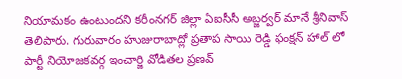నియామకం ఉంటుందని కరీంనగర్ జిల్లా ఏఐసీసీ అబ్జర్వర్ మానే శ్రీనివాస్ తెలిపారు. గురువారం హుజురాబాద్లో ప్రతాప సాయి రెడ్డి ఫంక్షన్ హాల్ లో పార్టీ నియోజకవర్గ ఇంచార్జి వోడితల ప్రణవ్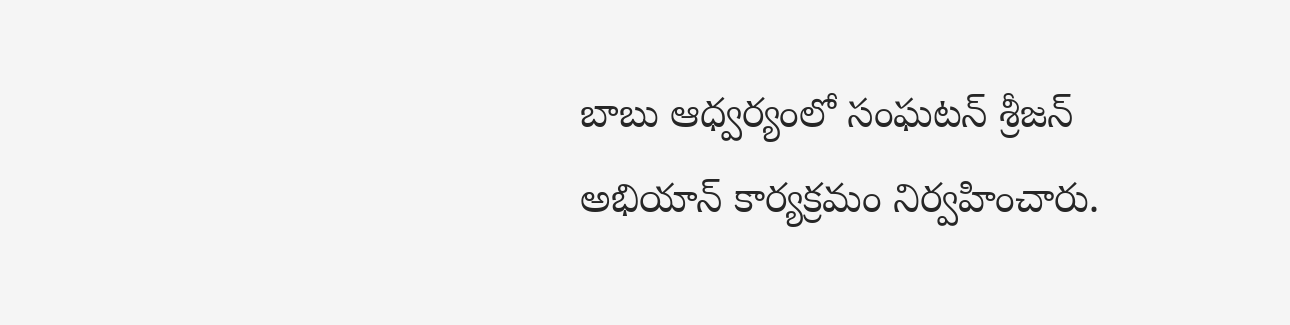బాబు ఆధ్వర్యంలో సంఘటన్ శ్రీజన్ అభియాన్ కార్యక్రమం నిర్వహించారు.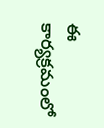ఈ కార్యక్రమంలో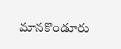మానకొండూరు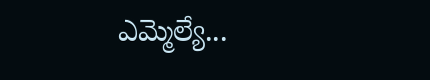ఎమ్మెల్యే...